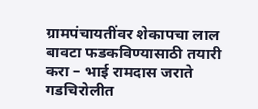ग्रामपंचायतींवर शेकापचा लाल बावटा फडकविण्यासाठी तयारी करा – भाई रामदास जराते
गडचिरोलीत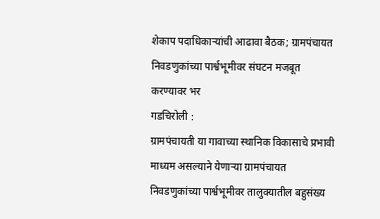शेकाप पदाधिकाऱ्यांची आढावा बैठक; ग्रामपंचायत निवडणुकांच्या पार्श्वभूमीवर संघटन मजबूत करण्यावर भर
गडचिरोली :
ग्रामपंचायती या गावाच्या स्थानिक विकासाचे प्रभावी माध्यम असल्याने येणाऱ्या ग्रामपंचायत निवडणुकांच्या पार्श्वभूमीवर तालुक्यातील बहुसंख्य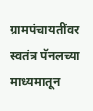ग्रामपंचायतींवर स्वतंत्र पॅनलच्या माध्यमातून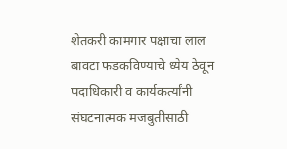शेतकरी कामगार पक्षाचा लाल बावटा फडकविण्याचे ध्येय ठेवून पदाधिकारी व कार्यकर्त्यांनी संघटनात्मक मजबुतीसाठी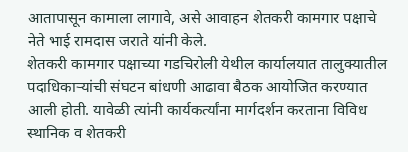आतापासून कामाला लागावे, असे आवाहन शेतकरी कामगार पक्षाचे नेते भाई रामदास जराते यांनी केले.
शेतकरी कामगार पक्षाच्या गडचिरोली येथील कार्यालयात तालुक्यातील पदाधिकाऱ्यांची संघटन बांधणी आढावा बैठक आयोजित करण्यात आली होती. यावेळी त्यांनी कार्यकर्त्यांना मार्गदर्शन करताना विविध स्थानिक व शेतकरी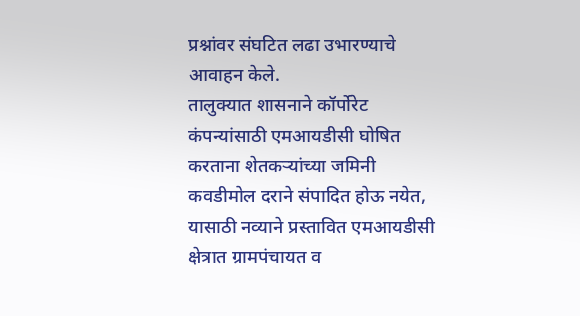प्रश्नांवर संघटित लढा उभारण्याचे आवाहन केले.
तालुक्यात शासनाने कॉर्पोरेट कंपन्यांसाठी एमआयडीसी घोषित करताना शेतकऱ्यांच्या जमिनी कवडीमोल दराने संपादित होऊ नयेत, यासाठी नव्याने प्रस्तावित एमआयडीसी क्षेत्रात ग्रामपंचायत व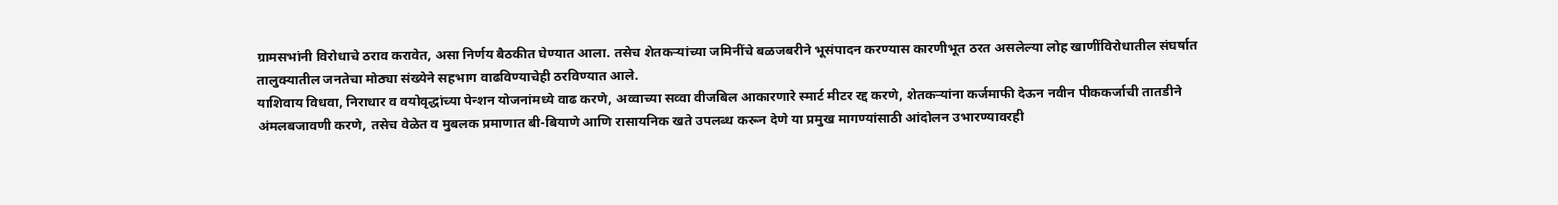ग्रामसभांनी विरोधाचे ठराव करावेत, असा निर्णय बैठकीत घेण्यात आला. तसेच शेतकऱ्यांच्या जमिनींचे बळजबरीने भूसंपादन करण्यास कारणीभूत ठरत असलेल्या लोह खाणींविरोधातील संघर्षात तालुक्यातील जनतेचा मोठ्या संख्येने सहभाग वाढविण्याचेही ठरविण्यात आले.
याशिवाय विधवा, निराधार व वयोवृद्धांच्या पेन्शन योजनांमध्ये वाढ करणे, अव्वाच्या सव्वा वीजबिल आकारणारे स्मार्ट मीटर रद्द करणे, शेतकऱ्यांना कर्जमाफी देऊन नवीन पीककर्जाची तातडीने अंमलबजावणी करणे, तसेच वेळेत व मुबलक प्रमाणात बी-बियाणे आणि रासायनिक खते उपलब्ध करून देणे या प्रमुख मागण्यांसाठी आंदोलन उभारण्यावरही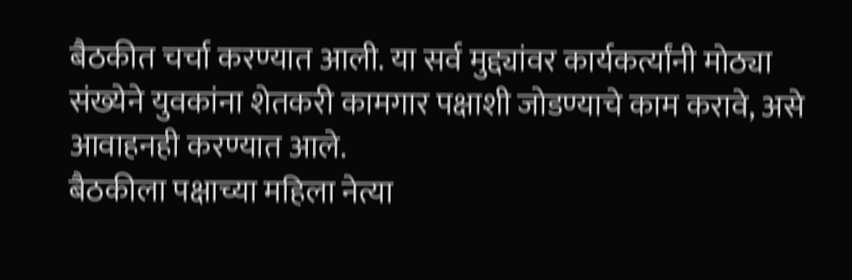बैठकीत चर्चा करण्यात आली. या सर्व मुद्द्यांवर कार्यकर्त्यांनी मोठ्या संख्येने युवकांना शेतकरी कामगार पक्षाशी जोडण्याचे काम करावे, असे आवाहनही करण्यात आले.
बैठकीला पक्षाच्या महिला नेत्या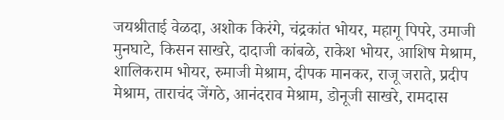जयश्रीताई वेळदा, अशोक किरंगे, चंद्रकांत भोयर, महागू पिपरे, उमाजी मुनघाटे, किसन साखरे, दादाजी कांबळे, राकेश भोयर, आशिष मेश्राम, शालिकराम भोयर, रुमाजी मेश्राम, दीपक मानकर, राजू जराते, प्रदीप मेश्राम, ताराचंद जेंगठे, आनंदराव मेश्राम, डोनूजी साखरे, रामदास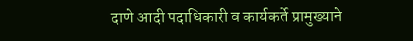दाणे आदी पदाधिकारी व कार्यकर्ते प्रामुख्याने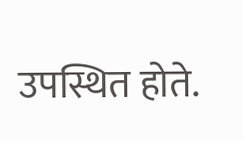उपस्थित होते.